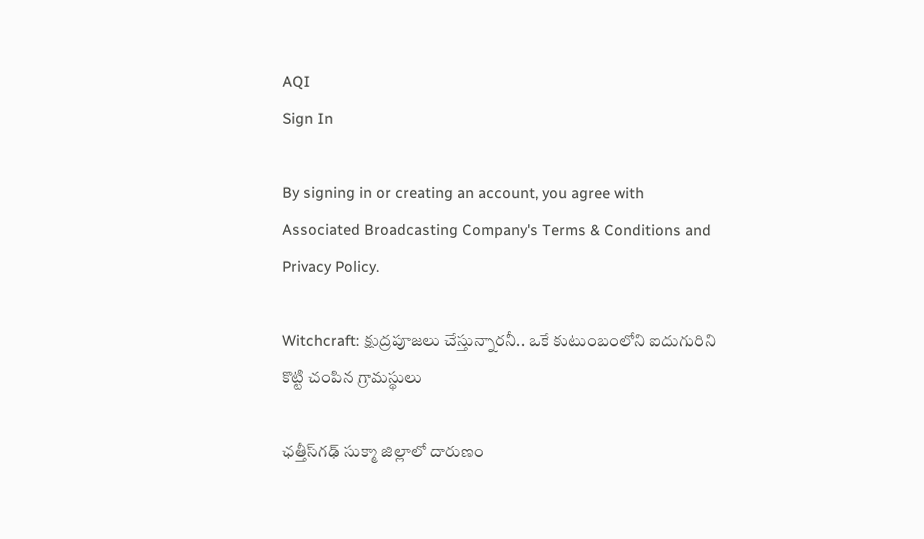AQI
Sign In

By signing in or creating an account, you agree with Associated Broadcasting Company's Terms & Conditions and Privacy Policy.

Witchcraft: క్షుద్రపూజలు చేస్తున్నారనీ.. ఒకే కుటుంబంలోని ఐదుగురిని కొట్టి చంపిన గ్రామస్థులు

ఛత్తీస్‌గఢ్‌ సుక్మా జిల్లాలో దారుణం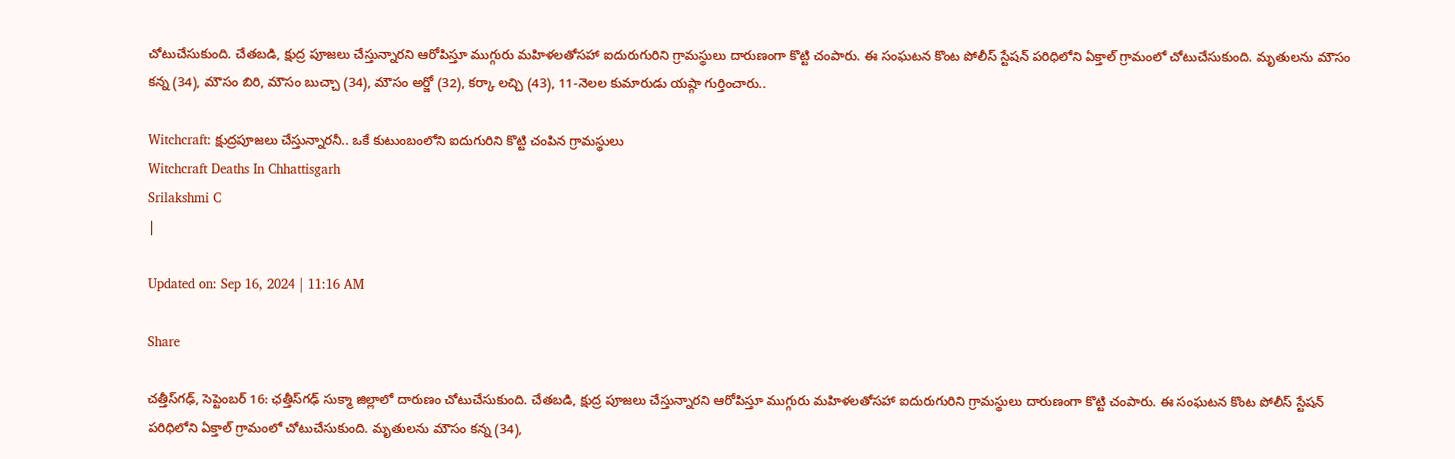చోటుచేసుకుంది. చేతబడి, క్షుద్ర పూజలు చేస్తున్నారని ఆరోపిస్తూ ముగ్గురు మహిళలతోసహా ఐదురుగురిని గ్రామస్థులు దారుణంగా కొట్టి చంపారు. ఈ సంఘటన కొంట పోలీస్ స్టేషన్ పరిధిలోని ఏక్తాల్ గ్రామంలో చోటుచేసుకుంది. మృతులను మౌసం కన్న (34), మౌసం బిరి, మౌసం బుచ్చా (34), మౌసం అర్జో (32), కర్కా లచ్చి (43), 11-నెలల కుమారుడు యష్గా గుర్తించారు..

Witchcraft: క్షుద్రపూజలు చేస్తున్నారనీ.. ఒకే కుటుంబంలోని ఐదుగురిని కొట్టి చంపిన గ్రామస్థులు
Witchcraft Deaths In Chhattisgarh
Srilakshmi C
|

Updated on: Sep 16, 2024 | 11:16 AM

Share

చత్తీస్‌గఢ్‌, సెప్టెంబర్‌ 16: ఛత్తీస్‌గఢ్‌ సుక్మా జిల్లాలో దారుణం చోటుచేసుకుంది. చేతబడి, క్షుద్ర పూజలు చేస్తున్నారని ఆరోపిస్తూ ముగ్గురు మహిళలతోసహా ఐదురుగురిని గ్రామస్థులు దారుణంగా కొట్టి చంపారు. ఈ సంఘటన కొంట పోలీస్ స్టేషన్ పరిధిలోని ఏక్తాల్ గ్రామంలో చోటుచేసుకుంది. మృతులను మౌసం కన్న (34),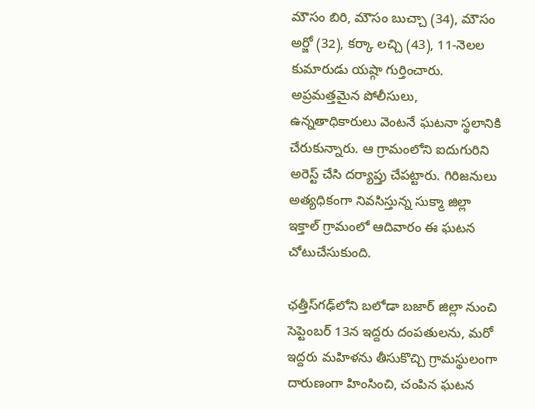మౌసం బిరి, మౌసం బుచ్చా (34), మౌసం అర్జో (32), కర్కా లచ్చి (43), 11-నెలల కుమారుడు యష్గా గుర్తించారు. అప్రమత్తమైన పోలీసులు, ఉన్నతాధికారులు వెంటనే ఘటనా స్థలానికి చేరుకున్నారు. ఆ గ్రామంలోని ఐదుగురిని అరెస్ట్ చేసి దర్యాప్తు చేపట్టారు. గిరిజనులు అత్యధికంగా నివసిస్తున్న సుక్మా జిల్లా ఇక్తాల్‌ గ్రామంలో ఆదివారం ఈ ఘటన చోటుచేసుకుంది.

ఛత్తీస్‌గఢ్‌లోని బలోడా బజార్ జిల్లా నుంచి సెప్టెంబర్ 13న ఇద్దరు దంపతులను, మరో ఇద్దరు మహిళను తీసుకొచ్చి గ్రామస్థులంగా దారుణంగా హింసించి, చంపిన ఘటన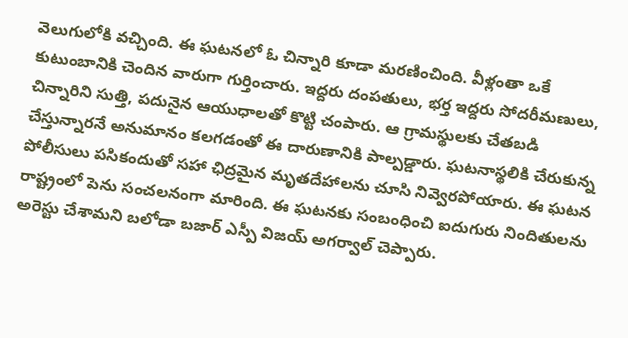వెలుగులోకి వచ్చింది. ఈ ఘటనలో ఓ చిన్నారి కూడా మరణించింది. వీళ్లంతా ఒకే కుటుంబానికి చెందిన వారుగా గుర్తించారు. ఇద్దరు దంపతులు, భర్త ఇద్దరు సోదరీమణులు, చిన్నారిని సుత్తి, పదునైన ఆయుధాలతో కొట్టి చంపారు. ఆ గ్రామస్థులకు చేతబడి చేస్తున్నారనే అనుమానం కలగడంతో ఈ దారుణానికి పాల్పడ్డారు. ఘటనాస్థలికి చేరుకున్న పోలీసులు పసికందుతో సహా ఛిద్రమైన మృతదేహాలను చూసి నివ్వెరపోయారు. ఈ ఘటన రాష్ట్రంలో పెను సంచలనంగా మారింది. ఈ ఘటనకు సంబంధించి ఐదుగురు నిందితులను అరెస్టు చేశామని బలోడా బజార్ ఎస్పీ విజయ్ అగర్వాల్ చెప్పారు.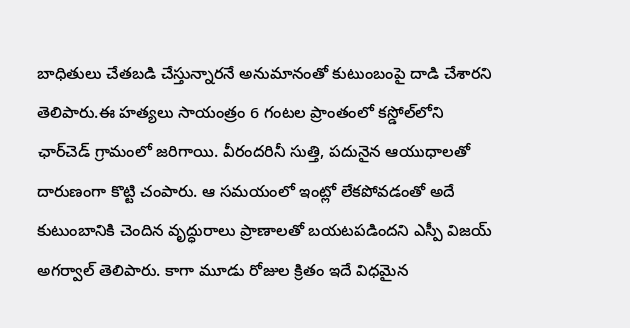బాధితులు చేతబడి చేస్తున్నారనే అనుమానంతో కుటుంబంపై దాడి చేశారని తెలిపారు.ఈ హత్యలు సాయంత్రం 6 గంటల ప్రాంతంలో కస్డోల్‌లోని ఛార్‌చెడ్ గ్రామంలో జరిగాయి. వీరందరినీ సుత్తి, పదునైన ఆయుధాలతో దారుణంగా కొట్టి చంపారు. ఆ సమయంలో ఇంట్లో లేకపోవడంతో అదే కుటుంబానికి చెందిన వృద్ధురాలు ప్రాణాలతో బయటపడిందని ఎస్పీ విజయ్‌ అగర్వాల్‌ తెలిపారు. కాగా మూడు రోజుల క్రితం ఇదే విధమైన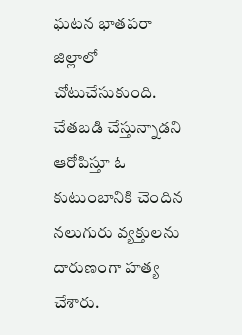ఘటన భాతపరా జిల్లాలో చోటుచేసుకుంది. చేతబడి చేస్తున్నాడని ఆరోపిస్తూ ఓ కుటుంబానికి చెందిన నలుగురు వ్యక్తులను దారుణంగా హత్య చేశారు.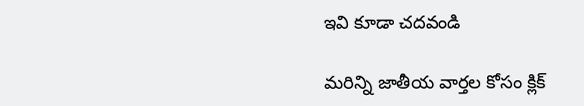ఇవి కూడా చదవండి

మరిన్ని జాతీయ వార్తల కోసం క్లిక్‌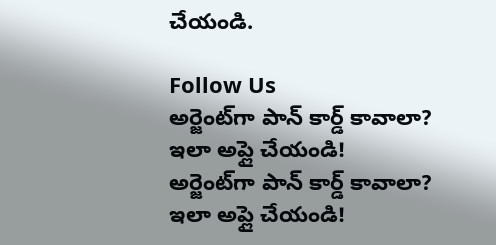చేయండి.

Follow Us
అర్జెంట్‌గా పాన్‌ కార్డ్‌ కావాలా? ఇలా అప్లై చేయండి!
అర్జెంట్‌గా పాన్‌ కార్డ్‌ కావాలా? ఇలా అప్లై చేయండి!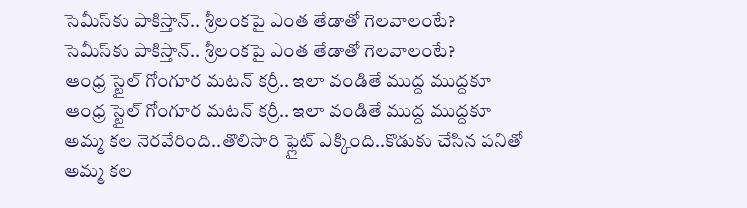సెమీస్‌కు పాకిస్తాన్.. శ్రీలంకపై ఎంత తేడాతో గెలవాలంటే?
సెమీస్‌కు పాకిస్తాన్.. శ్రీలంకపై ఎంత తేడాతో గెలవాలంటే?
ఆంధ్ర స్టైల్ గోంగూర మటన్ కర్రీ.. ఇలా వండితే ముద్ద ముద్దకూ
ఆంధ్ర స్టైల్ గోంగూర మటన్ కర్రీ.. ఇలా వండితే ముద్ద ముద్దకూ
అమ్మ కల నెరవేరింది..తొలిసారి ఫ్లైట్‌ ఎక్కింది..కొడుకు చేసిన పనితో
అమ్మ కల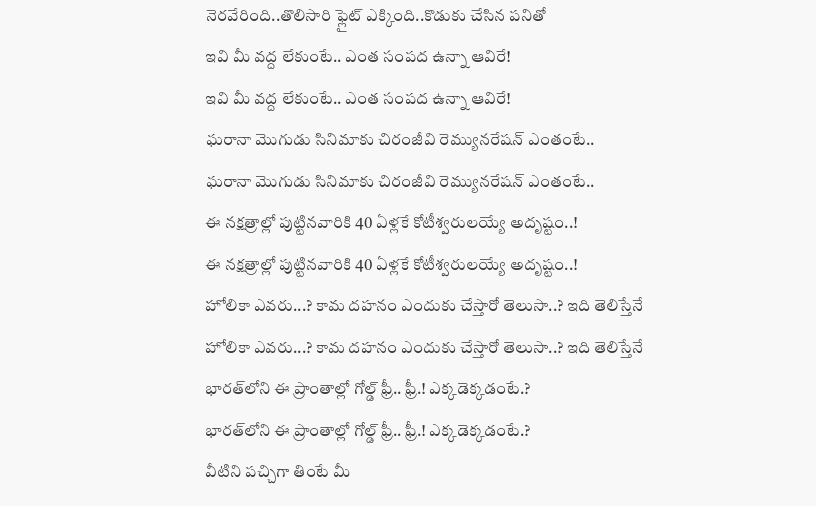నెరవేరింది..తొలిసారి ఫ్లైట్‌ ఎక్కింది..కొడుకు చేసిన పనితో
ఇవి మీ వద్ద లేకుంటే.. ఎంత సంపద ఉన్నా ఆవిరే!
ఇవి మీ వద్ద లేకుంటే.. ఎంత సంపద ఉన్నా ఆవిరే!
ఘరానా మొగుడు సినిమాకు చిరంజీవి రెమ్యునరేషన్ ఎంతంటే..
ఘరానా మొగుడు సినిమాకు చిరంజీవి రెమ్యునరేషన్ ఎంతంటే..
ఈ నక్షత్రాల్లో పుట్టినవారికి 40 ఏళ్లకే కోటీశ్వరులయ్యే అదృష్టం..!
ఈ నక్షత్రాల్లో పుట్టినవారికి 40 ఏళ్లకే కోటీశ్వరులయ్యే అదృష్టం..!
హోలికా ఎవరు...? కామ దహనం ఎందుకు చేస్తారో తెలుసా..? ఇది తెలిస్తేనే
హోలికా ఎవరు...? కామ దహనం ఎందుకు చేస్తారో తెలుసా..? ఇది తెలిస్తేనే
భారత్‌లోని ఈ ప్రాంతాల్లో గోల్డ్ ఫ్రీ.. ఫ్రీ.! ఎక్కడెక్కడంటే.?
భారత్‌లోని ఈ ప్రాంతాల్లో గోల్డ్ ఫ్రీ.. ఫ్రీ.! ఎక్కడెక్కడంటే.?
వీటిని పచ్చిగా తింటే మీ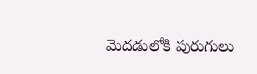మెదడులోకి పురుగులు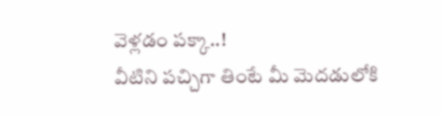వెళ్లడం పక్కా..!
వీటిని పచ్చిగా తింటే మీ మెదడులోకి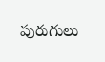పురుగులు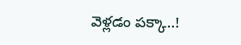వెళ్లడం పక్కా..!